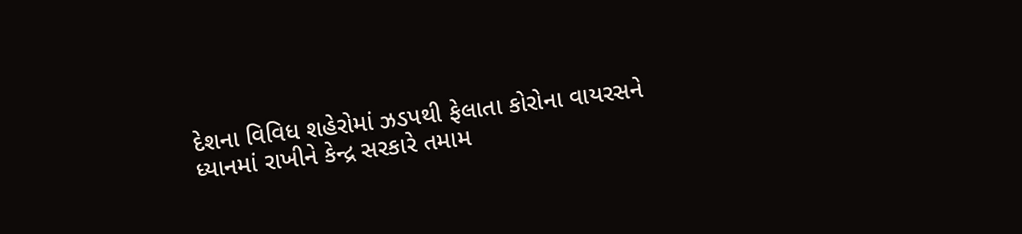દેશના વિવિધ શહેરોમાં ઝડપથી ફેલાતા કોરોના વાયરસને ધ્યાનમાં રાખીને કેન્દ્ર સરકારે તમામ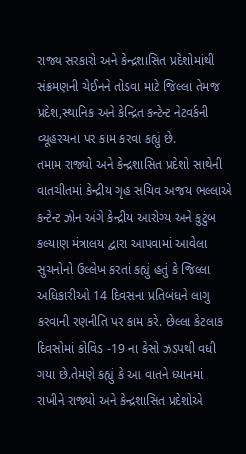રાજ્ય સરકારો અને કેન્દ્રશાસિત પ્રદેશોમાંથી સંક્રમણની ચેઈનને તોડવા માટે જિલ્લા તેમજ પ્રદેશ,સ્થાનિક અને કેન્દ્રિત કન્ટેન્ટ નેટવર્કની વ્યૂહરચના પર કામ કરવા કહ્યું છે.
તમામ રાજ્યો અને કેન્દ્રશાસિત પ્રદેશો સાથેની વાતચીતમાં કેન્દ્રીય ગૃહ સચિવ અજય ભલ્લાએ કન્ટેન્ટ ઝોન અંગે કેન્દ્રીય આરોગ્ય અને કુટુંબ કલ્યાણ મંત્રાલય દ્વારા આપવામાં આવેલા સુચનોનો ઉલ્લેખ કરતાં કહ્યું હતું કે જિલ્લા અધિકારીઓ 14 દિવસના પ્રતિબંધને લાગુ કરવાની રણનીતિ પર કામ કરે. છેલ્લા કેટલાક દિવસોમાં કોવિડ -19 ના કેસો ઝડપથી વધી ગયા છે.તેમણે કહ્યું કે આ વાતને ધ્યાનમાં રાખીને રાજ્યો અને કેન્દ્રશાસિત પ્રદેશોએ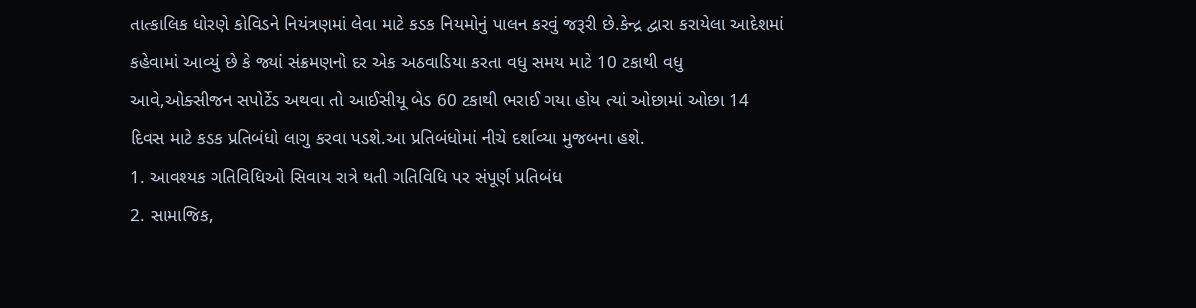તાત્કાલિક ધોરણે કોવિડને નિયંત્રણમાં લેવા માટે કડક નિયમોનું પાલન કરવું જરૂરી છે.કેન્દ્ર દ્વારા કરાયેલા આદેશમાં કહેવામાં આવ્યું છે કે જ્યાં સંક્રમણનો દર એક અઠવાડિયા કરતા વધુ સમય માટે 10 ટકાથી વધુ આવે,ઓક્સીજન સપોર્ટેડ અથવા તો આઈસીયૂ બેડ 60 ટકાથી ભરાઈ ગયા હોય ત્યાં ઓછામાં ઓછા 14 દિવસ માટે કડક પ્રતિબંધો લાગુ કરવા પડશે.આ પ્રતિબંધોમાં નીચે દર્શાવ્યા મુજબના હશે.
1. આવશ્યક ગતિવિધિઓ સિવાય રાત્રે થતી ગતિવિધિ પર સંપૂર્ણ પ્રતિબંધ
2. સામાજિક,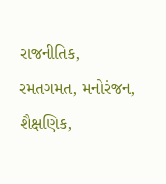રાજનીતિક, રમતગમત, મનોરંજન, શૈક્ષણિક,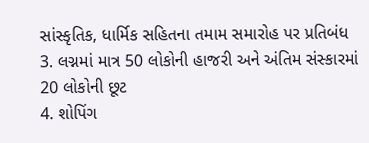સાંસ્કૃતિક, ધાર્મિક સહિતના તમામ સમારોહ પર પ્રતિબંધ
3. લગ્નમાં માત્ર 50 લોકોની હાજરી અને અંતિમ સંસ્કારમાં 20 લોકોની છૂટ
4. શોપિંગ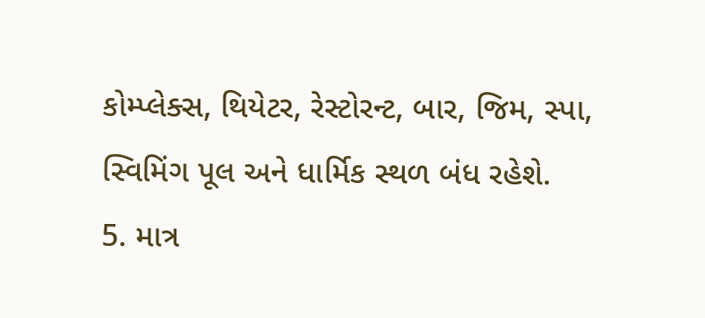કોમ્પ્લેક્સ, થિયેટર, રેસ્ટોરન્ટ, બાર, જિમ, સ્પા, સ્વિમિંગ પૂલ અને ધાર્મિક સ્થળ બંધ રહેશે.
5. માત્ર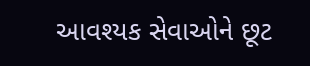આવશ્યક સેવાઓને છૂટ